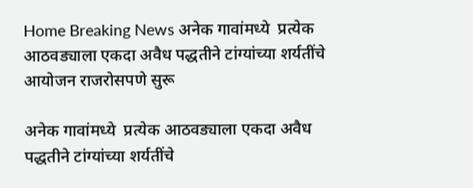Home Breaking News अनेक गावांमध्ये  प्रत्येक आठवड्याला एकदा अवैध पद्धतीने टांग्यांच्या शर्यतींचे आयोजन राजरोसपणे सुरू

अनेक गावांमध्ये  प्रत्येक आठवड्याला एकदा अवैध पद्धतीने टांग्यांच्या शर्यतींचे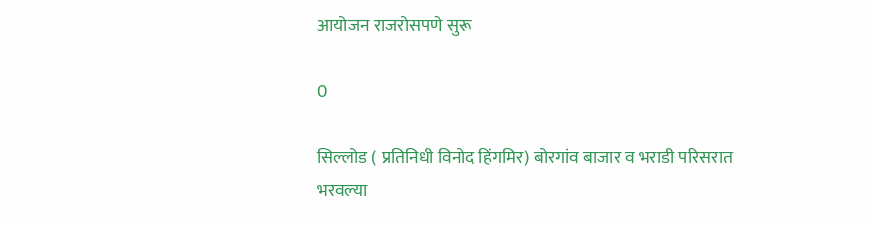आयोजन राजरोसपणे सुरू

0

सिल्लोड ( प्रतिनिधी विनोद हिंगमिर) बोरगांव बाजार व भराडी परिसरात भरवल्या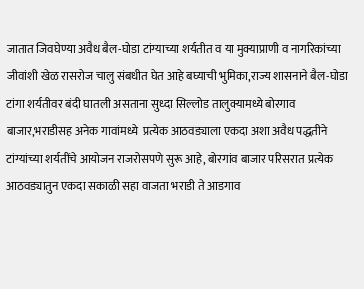जातात जिवघेण्या अवैध बैल-घोडा टांग्याच्या शर्यतीत व या मुक्याप्राणी व नागरिकांच्या जीवांशी खेळ रासरोज चालु संबधीत घेत आहे बघ्याची भुमिका,राज्य शासनाने बैल-घोडा टांगा शर्यतीवर बंदी घातली असताना सुध्दा सिल्लोड तालुक्यामध्ये बोरगाव बाजार,भराडीसह अनेक गावांमध्ये  प्रत्येक आठवड्याला एकदा अशा अवैध पद्धतीने टांग्यांच्या शर्यतींचे आयोजन राजरोसपणे सुरू आहे, बोरगांव बाजार परिसरात प्रत्येक आठवड्यातुन एकदा सकाळी सहा वाजता भराडी ते आडगाव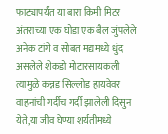फाट्यापर्यंत या बारा किमी मिटर अंतराच्या एक घोडा एक बैल जुंपलेले अनेक टांगे व सोबत मद्यमध्ये धुंद असलेले शेकडो मोटारसायकली त्यामुळे कन्नड सिल्लोड हायवेवर वाहनांची गर्दीच गर्दी झालेली दिसुन येते,या जीव घेण्या शर्यतीमध्ये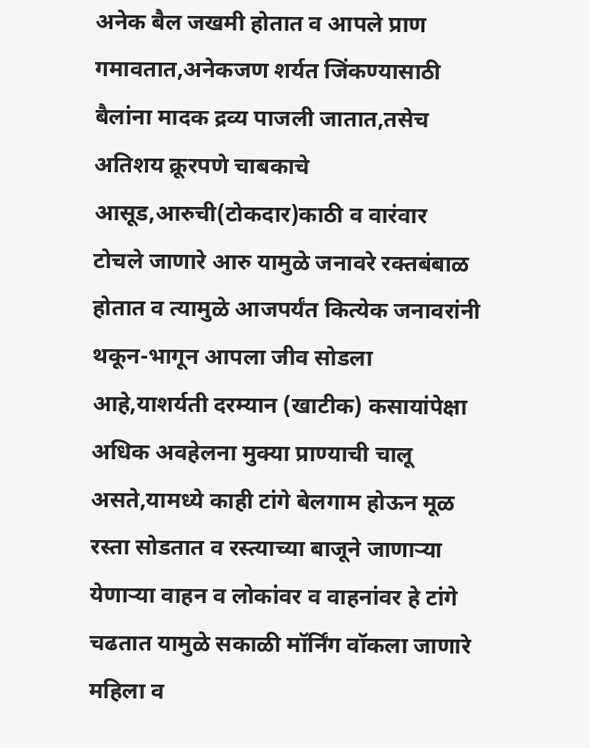अनेक बैल जखमी होतात व आपले प्राण गमावतात,अनेकजण शर्यत जिंकण्यासाठी बैलांना मादक द्रव्य पाजली जातात,तसेच अतिशय क्रूरपणे चाबकाचे आसूड,आरुची(टोकदार)काठी व वारंवार टोचले जाणारे आरु यामुळे जनावरे रक्तबंबाळ  होतात व त्यामुळे आजपर्यंत कित्येक जनावरांनी थकून-भागून आपला जीव सोडला आहे,याशर्यती दरम्यान (खाटीक) कसायांपेक्षा अधिक अवहेलना मुक्या प्राण्याची चालू असते,यामध्ये काही टांगे बेलगाम होऊन मूळ रस्ता सोडतात व रस्त्याच्या बाजूने जाणाऱ्या येणाऱ्या वाहन व लोकांवर व वाहनांवर हे टांगे चढतात यामुळे सकाळी मॉर्निंग वॉकला जाणारे महिला व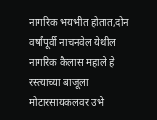नागरिक भयभीत होतात,दोन वर्षांपूर्वी नाचनवेल येथील नागरिक कैलास महाले हे रस्त्याच्या बाजूला मोटारसायकलवर उभे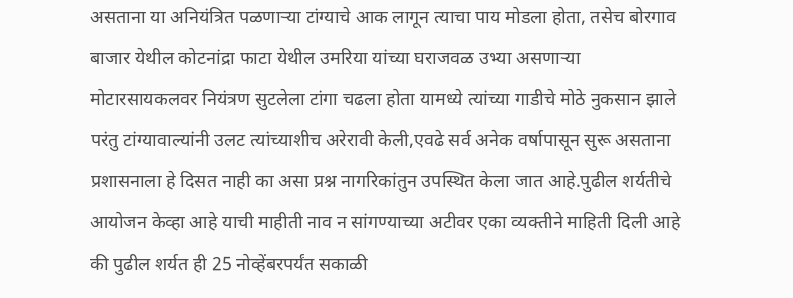असताना या अनियंत्रित पळणाऱ्या टांग्याचे आक लागून त्याचा पाय मोडला होता, तसेच बोरगाव बाजार येथील कोटनांद्रा फाटा येथील उमरिया यांच्या घराजवळ उभ्या असणाऱ्या मोटारसायकलवर नियंत्रण सुटलेला टांगा चढला होता यामध्ये त्यांच्या गाडीचे मोठे नुकसान झाले परंतु टांग्यावाल्यांनी उलट त्यांच्याशीच अरेरावी केली,एवढे सर्व अनेक वर्षापासून सुरू असताना प्रशासनाला हे दिसत नाही का असा प्रश्न नागरिकांतुन उपस्थित केला जात आहे.पुढील शर्यतीचे आयोजन केव्हा आहे याची माहीती नाव न सांगण्याच्या अटीवर एका व्यक्तीने माहिती दिली आहे की पुढील शर्यत ही 25 नोव्हेंबरपर्यंत सकाळी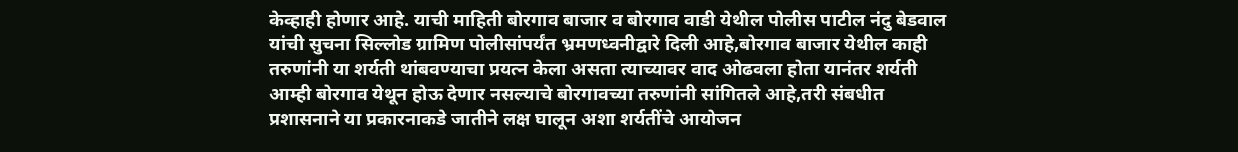केव्हाही होणार आहे. याची माहिती बोरगाव बाजार व बोरगाव वाडी येथील पोलीस पाटील नंदु बेडवाल यांची सुचना सिल्लोड ग्रामिण पोलीसांपर्यंत भ्रमणध्वनीद्वारे दिली आहे,बोरगाव बाजार येथील काही तरुणांनी या शर्यती थांबवण्याचा प्रयत्न केला असता त्याच्यावर वाद ओढवला होता यानंतर शर्यती आम्ही बोरगाव येथून होऊ देणार नसल्याचे बोरगावच्या तरुणांनी सांगितले आहे,तरी संबधीत प्रशासनाने या प्रकारनाकडे जातीने लक्ष घालून अशा शर्यतींचे आयोजन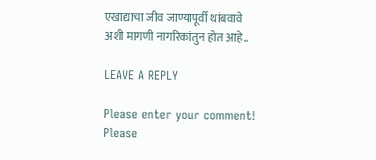एखाद्याचा जीव जाण्यापूर्वी थांबवावे अशी मागणी नागरिकांतुन होत आहे..

LEAVE A REPLY

Please enter your comment!
Please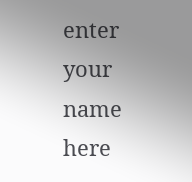enter your name here